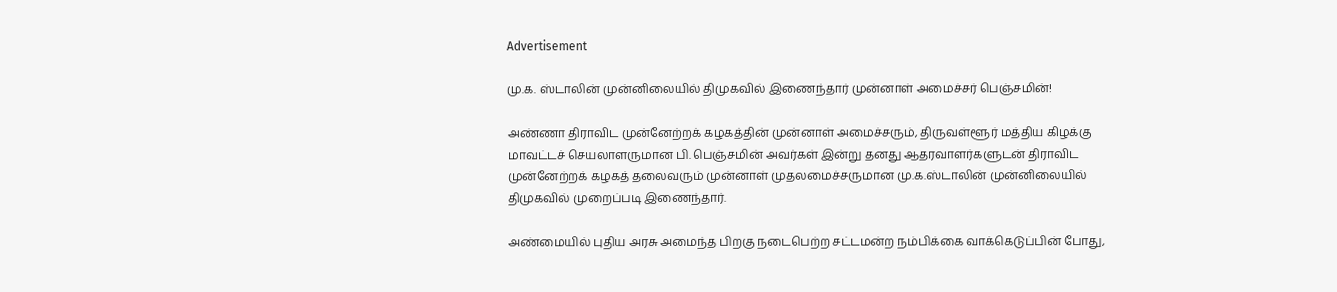Advertisement

மு.க. ஸ்டாலின் முன்னிலையில் திமுகவில் இணைந்தார் முன்னாள் அமைச்சர் பெஞ்சமின்!

அண்ணா திராவிட முன்னேற்றக் கழகத்தின் முன்னாள் அமைச்சரும், திருவள்ளூர் மத்திய கிழக்கு மாவட்டச் செயலாளருமான பி. பெஞ்சமின் அவர்கள் இன்று தனது ஆதரவாளர்களுடன் திராவிட முன்னேற்றக் கழகத் தலைவரும் முன்னாள் முதலமைச்சருமான மு.க.ஸ்டாலின் முன்னிலையில் திமுகவில் முறைப்படி இணைந்தார்.

அண்மையில் புதிய அரசு அமைந்த பிறகு நடைபெற்ற சட்டமன்ற நம்பிக்கை வாக்கெடுப்பின் போது,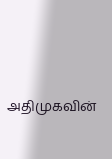அதிமுகவின்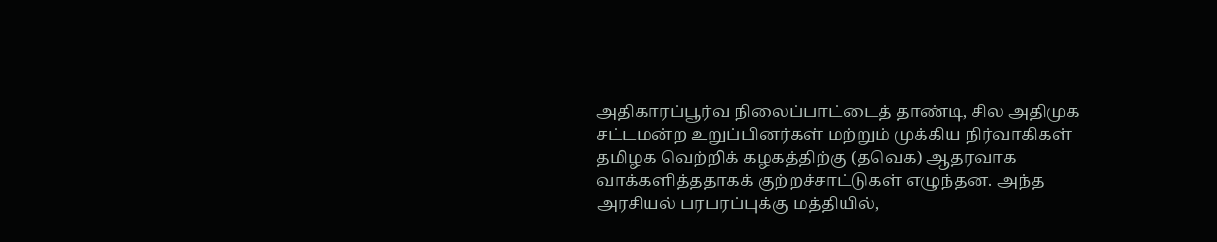அதிகாரப்பூர்வ நிலைப்பாட்டைத் தாண்டி, சில அதிமுக சட்டமன்ற உறுப்பினர்கள் மற்றும் முக்கிய நிர்வாகிகள் தமிழக வெற்றிக் கழகத்திற்கு (தவெக) ஆதரவாக வாக்களித்ததாகக் குற்றச்சாட்டுகள் எழுந்தன. அந்த அரசியல் பரபரப்புக்கு மத்தியில்,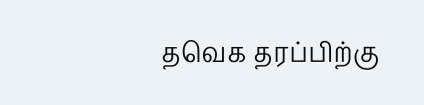தவெக தரப்பிற்கு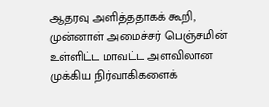ஆதரவு அளித்ததாகக் கூறி, முன்னாள் அமைச்சர் பெஞ்சமின் உள்ளிட்ட மாவட்ட அளவிலான முக்கிய நிர்வாகிகளைக்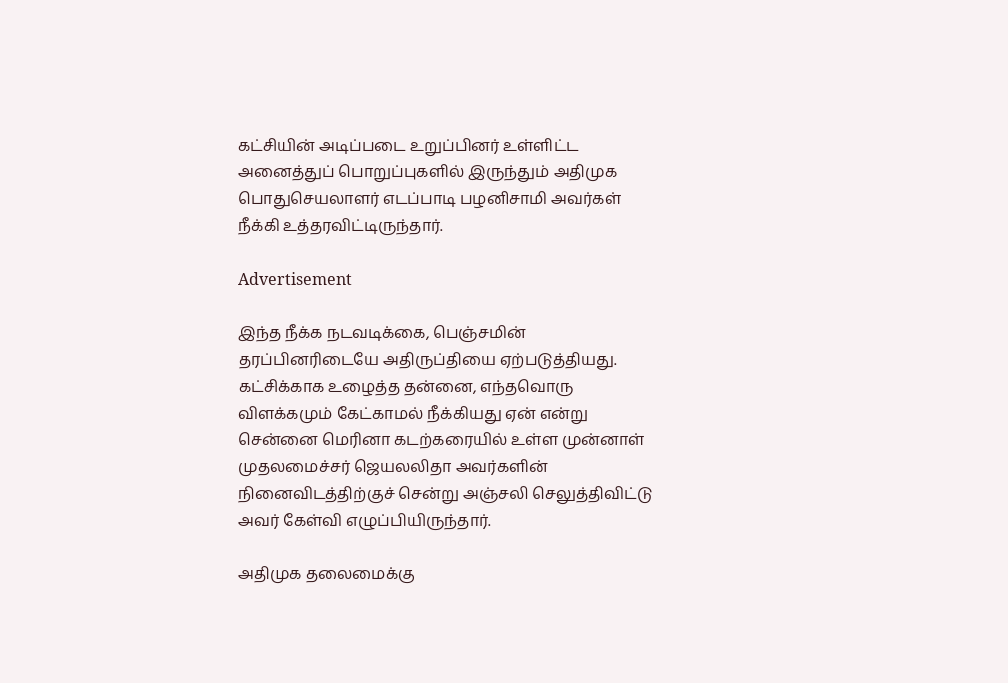கட்சியின் அடிப்படை உறுப்பினர் உள்ளிட்ட அனைத்துப் பொறுப்புகளில் இருந்தும் அதிமுக பொதுசெயலாளர் எடப்பாடி பழனிசாமி அவர்கள் நீக்கி உத்தரவிட்டிருந்தார்.

Advertisement

இந்த நீக்க நடவடிக்கை, பெஞ்சமின் தரப்பினரிடையே அதிருப்தியை ஏற்படுத்தியது. கட்சிக்காக உழைத்த தன்னை, எந்தவொரு விளக்கமும் கேட்காமல் நீக்கியது ஏன் என்று சென்னை மெரினா கடற்கரையில் உள்ள முன்னாள் முதலமைச்சர் ஜெயலலிதா அவர்களின் நினைவிடத்திற்குச் சென்று அஞ்சலி செலுத்திவிட்டு அவர் கேள்வி எழுப்பியிருந்தார்.

அதிமுக தலைமைக்கு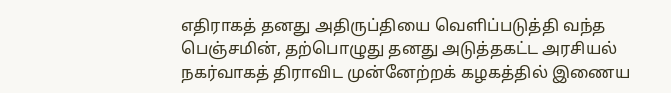எதிராகத் தனது அதிருப்தியை வெளிப்படுத்தி வந்த பெஞ்சமின், தற்பொழுது தனது அடுத்தகட்ட அரசியல் நகர்வாகத் திராவிட முன்னேற்றக் கழகத்தில் இணைய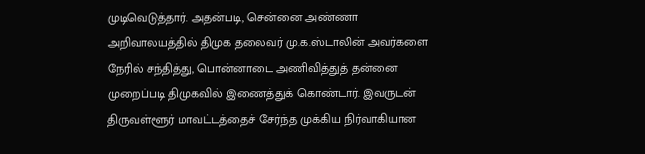முடிவெடுத்தார். அதன்படி, சென்னை அண்ணா அறிவாலயத்தில் திமுக தலைவர் மு.க.ஸ்டாலின் அவர்களை நேரில் சந்தித்து, பொன்னாடை அணிவித்துத் தன்னை முறைப்படி திமுகவில் இணைத்துக் கொண்டார். இவருடன் திருவள்ளூர் மாவட்டத்தைச் சேர்ந்த முக்கிய நிர்வாகியான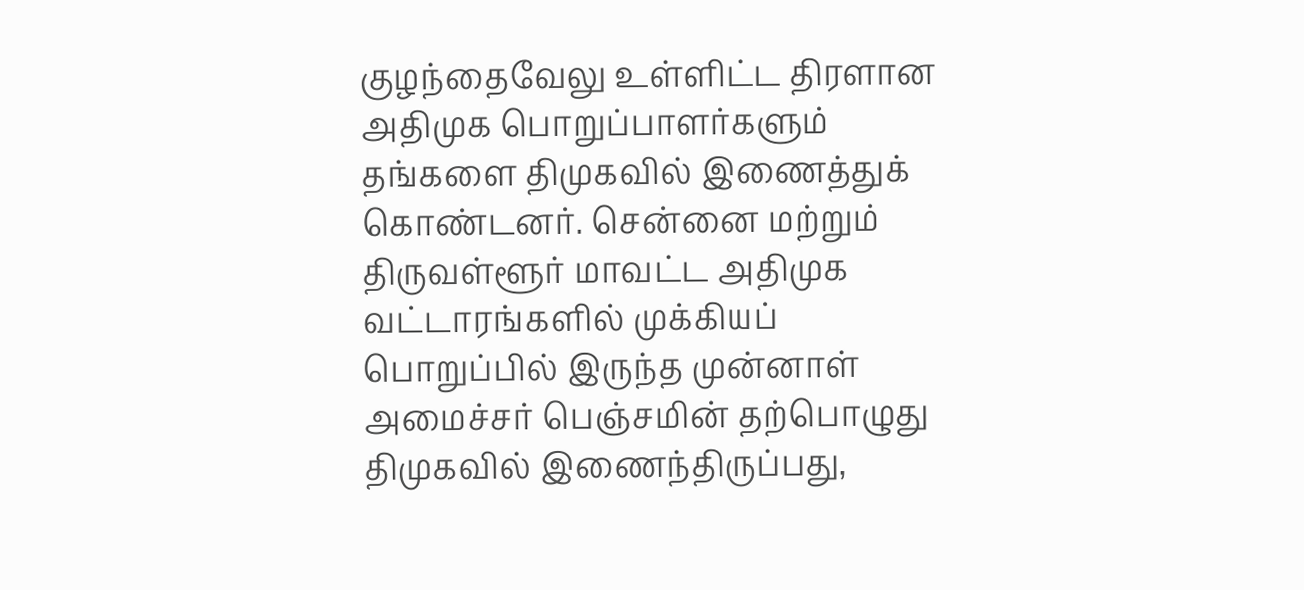குழந்தைவேலு உள்ளிட்ட திரளான அதிமுக பொறுப்பாளர்களும் தங்களை திமுகவில் இணைத்துக் கொண்டனர். சென்னை மற்றும் திருவள்ளூர் மாவட்ட அதிமுக வட்டாரங்களில் முக்கியப் பொறுப்பில் இருந்த முன்னாள் அமைச்சர் பெஞ்சமின் தற்பொழுது திமுகவில் இணைந்திருப்பது,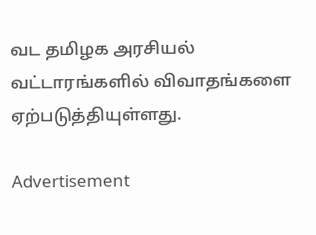வட தமிழக அரசியல் வட்டாரங்களில் விவாதங்களை ஏற்படுத்தியுள்ளது.

Advertisement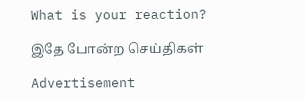What is your reaction?

இதே போன்ற செய்திகள்

Advertisement